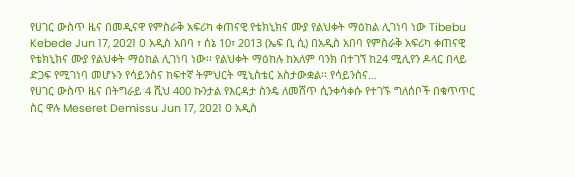የሀገር ውስጥ ዜና በመዲናዋ የምስራቅ አፍሪካ ቀጠናዊ የቴክኒክና ሙያ የልህቀት ማዕከል ሊገነባ ነው Tibebu Kebede Jun 17, 2021 0 አዲስ አበባ ፣ ሰኔ 10፣ 2013 (ኤፍ ቢ ሲ) በአዲስ አበባ የምስራቅ አፍሪካ ቀጠናዊ የቴክኒክና ሙያ የልህቀት ማዕከል ሊገነባ ነው፡፡ የልህቀት ማዕከሉ ከአለም ባንክ በተገኘ ከ24 ሚሊየን ዶላር በላይ ድጋፍ የሚገነባ መሆኑን የሳይንስና ከፍተኛ ትምህርት ሚኒስቴር አስታውቋል፡፡ የሳይንስና…
የሀገር ውስጥ ዜና በትግራይ 4 ሺህ 400 ኩንታል የእርዳታ ስንዴ ለመሸጥ ሲንቀሳቀሱ የተገኙ ግለሰቦች በቁጥጥር ስር ዋሉ Meseret Demissu Jun 17, 2021 0 አዲስ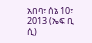አበባ፣ ሰኔ 10፣ 2013 (ኤፍ ቢ ሲ)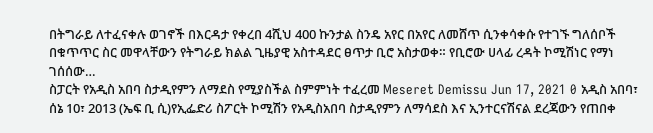በትግራይ ለተፈናቀሉ ወገኖች በእርዳታ የቀረበ 4ሺህ 400 ኩንታል ስንዴ አየር በአየር ለመሸጥ ሲንቀሳቀሱ የተገኙ ግለሰቦች በቁጥጥር ስር መዋላቸውን የትግራይ ክልል ጊዜያዊ አስተዳደር ፀጥታ ቢሮ አስታወቀ። የቢሮው ሀላፊ ረዳት ኮሚሽነር የማነ ገሰሰው…
ስፓርት የአዲስ አበባ ስታዲየምን ለማደስ የሚያስችል ስምምነት ተፈረመ Meseret Demissu Jun 17, 2021 0 አዲስ አበባ፣ ሰኔ 10፣ 2013 (ኤፍ ቢ ሲ)የኢፌድሪ ስፖርት ኮሚሽን የአዲስአበባ ስታዲየምን ለማሳደስ እና ኢንተርናሽናል ደረጃውን የጠበቀ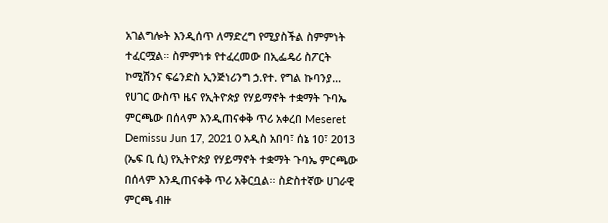አገልግሎት እንዲሰጥ ለማድረግ የሚያስችል ስምምነት ተፈርሟል። ስምምነቱ የተፈረመው በኢፌዴሪ ስፖርት ኮሚሽንና ፍሬንድስ ኢንጅነሪንግ ኃ.የተ. የግል ኩባንያ…
የሀገር ውስጥ ዜና የኢትዮጵያ የሃይማኖት ተቋማት ጉባኤ ምርጫው በሰላም እንዲጠናቀቅ ጥሪ አቀረበ Meseret Demissu Jun 17, 2021 0 አዲስ አበባ፣ ሰኔ 10፣ 2013 (ኤፍ ቢ ሲ) የኢትዮጵያ የሃይማኖት ተቋማት ጉባኤ ምርጫው በሰላም እንዲጠናቀቅ ጥሪ አቅርቧል፡፡ ስድስተኛው ሀገራዊ ምርጫ ብዙ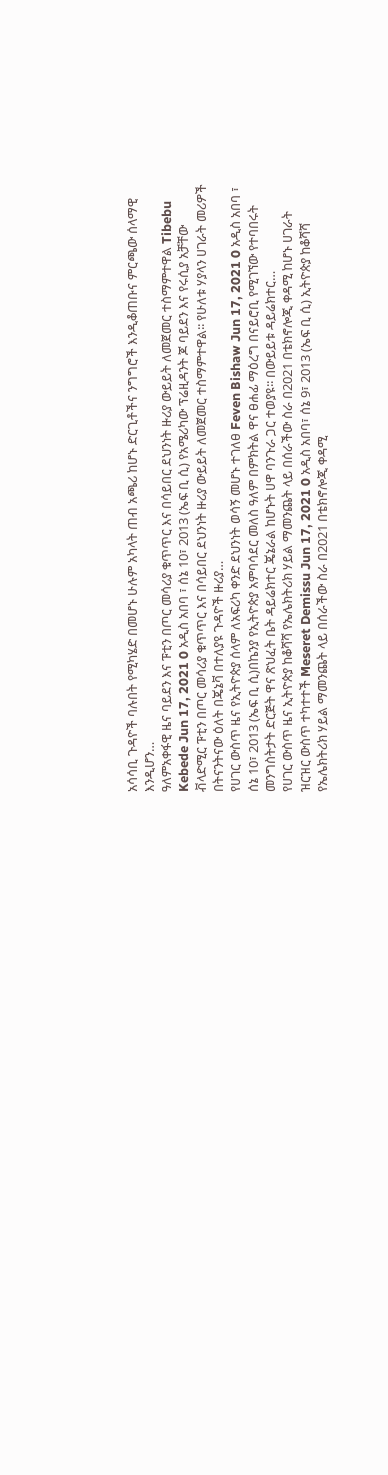አሳሳቢ ጉዳዮች ባሉበት የሚካሄድ በመሆኑ ሁሉም አካላት ጠብ አጫሪ ከሆኑ ድርጊቶችና ንግግሮች እንዲቆጠቡና ምርጫው ሰላማዊ እንዲሆን…
ዓለምአቀፋዊ ዜና ባይደን እና ፑቲን በጦር መሳሪያ ቁጥጥር እና በሳይበር ደህንነት ዙሪያ ውይይት ለመጀመር ተስማምተዋል Tibebu Kebede Jun 17, 2021 0 አዲስ አበባ ፣ ሰኔ 10፣ 2013 (ኤፍ ቢ ሲ) የአሜሪካው ፕሬዚዳንት ጆ ባይደን እና የሩሲያ አቻቸው ቭላድሚር ፑቲን በጦር መሳሪያ ቁጥጥር እና በሳይበር ደህንነት ዙሪያ ውይይት ለመጀመር ተስማምተዋል፡፡ የሁለቱ ሃያላን ሀገራት መሪዎች በትናንትናው ዕለት በጄኔቫ በተለያዩ ጉዳዮች ዙሪያ…
የሀገር ውስጥ ዜና የኢትዮጵያ ሰላም ለአፍሪካ ቀንድ ደህንነት ወሳኝ መሆኑ ተገለፀ Feven Bishaw Jun 17, 2021 0 አዲስ አበባ ፣ ሰኔ 10፣ 2013 (ኤፍ ቢ ሲ)በኬንያ የኢትዮጵያ አምባሳደር መለስ ዓለም በምክትል ዋና ፀሐፊ ማዕረግ በናይሮቢ የሚገኘው የተባበሩት መንግስትታት ድርጅት ዋና ጽህፈት ቤት ዳይሬክተር ጄኔራል ከሆኑት ሀዋ ባንጉራ ጋር ተወያዩ፡፡ በውይይቱ ዳይሬክተር…
የሀገር ውስጥ ዜና ኢትዮጵያ ከቆሻሻ የኤሌክትሪክ ሃይል ማመንጨት ላይ በሰራችው ስራ በ2021 በቴክኖሎጂ ቀዳሚ ከሆኑ ሀገራት ዝርዝር ውስጥ ተካተተች Meseret Demissu Jun 17, 2021 0 አዲስ አበባ፣ ሰኔ 9፣ 2013 (ኤፍ ቢ ሲ) ኢትዮጵያ ከቆሻሻ የኤሌክትሪክ ሃይል ማመንጨት ላይ በሰራችው ስራ በ2021 በቴክኖሎጂ ቀዳሚ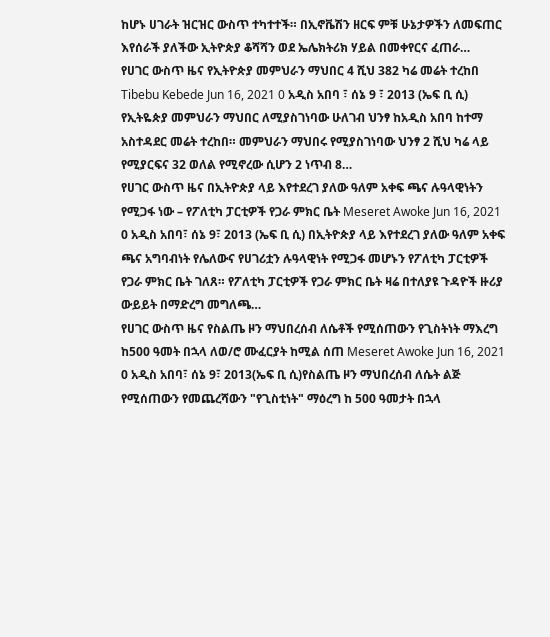ከሆኑ ሀገራት ዝርዝር ውስጥ ተካተተች። በኢኖቬሽን ዘርፍ ምቹ ሁኔታዎችን ለመፍጠር እየሰራች ያለችው ኢትዮጵያ ቆሻሻን ወደ ኤሌክትሪክ ሃይል በመቀየርና ፈጠራ…
የሀገር ውስጥ ዜና የኢትዮጵያ መምህራን ማህበር 4 ሺህ 382 ካሬ መሬት ተረከበ Tibebu Kebede Jun 16, 2021 0 አዲስ አበባ ፣ ሰኔ 9 ፣ 2013 (ኤፍ ቢ ሲ) የኢትዬጵያ መምህራን ማህበር ለሚያስገነባው ሁለገብ ህንፃ ከአዲስ አበባ ከተማ አስተዳደር መሬት ተረከበ። መምህራን ማህበሩ የሚያስገነባው ህንፃ 2 ሺህ ካሬ ላይ የሚያርፍና 32 ወለል የሚኖረው ሲሆን 2 ነጥብ 8…
የሀገር ውስጥ ዜና በኢትዮጵያ ላይ እየተደረገ ያለው ዓለም አቀፍ ጫና ሉዓላዊነትን የሚጋፋ ነው – የፖለቲካ ፓርቲዎች የጋራ ምክር ቤት Meseret Awoke Jun 16, 2021 0 አዲስ አበባ፣ ሰኔ 9፣ 2013 (ኤፍ ቢ ሲ) በኢትዮጵያ ላይ እየተደረገ ያለው ዓለም አቀፍ ጫና አግባብነት የሌለውና የሀገሪቷን ሉዓላዊነት የሚጋፋ መሆኑን የፖለቲካ ፓርቲዎች የጋራ ምክር ቤት ገለጸ። የፖለቲካ ፓርቲዎች የጋራ ምክር ቤት ዛሬ በተለያዩ ጉዳዮች ዙሪያ ውይይት በማድረግ መግለጫ…
የሀገር ውስጥ ዜና የስልጤ ዞን ማህበረሰብ ለሴቶች የሚሰጠውን የጊስትነት ማእረግ ከ500 ዓመት በኋላ ለወ/ሮ ሙፈርያት ከሚል ሰጠ Meseret Awoke Jun 16, 2021 0 አዲስ አበባ፣ ሰኔ 9፣ 2013(ኤፍ ቢ ሲ)የስልጤ ዞን ማህበረሰብ ለሴት ልጅ የሚሰጠውን የመጨረሻውን "የጊስቲነት" ማዕረግ ከ 500 ዓመታት በኋላ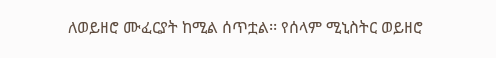ለወይዘሮ ሙፈርያት ከሚል ሰጥቷል፡፡ የሰላም ሚኒስትር ወይዘሮ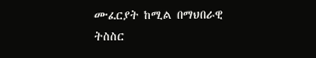ሙፈርያት ከሚል በማህበራዊ ትስስር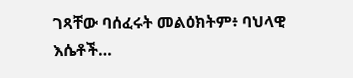ገጻቸው ባሰፈሩት መልዕክትም፥ ባህላዊ እሴቶች…